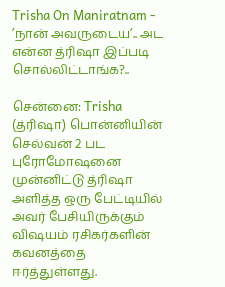Trisha On Maniratnam - ’நான் அவருடைய’.. அட என்ன த்ரிஷா இப்படி சொல்லிட்டாங்க?..

சென்னை: Trisha (த்ரிஷா) பொன்னியின் செல்வன் 2 பட புரோமோஷனை முன்னிட்டு த்ரிஷா அளித்த ஒரு பேட்டியில் அவர் பேசியிருக்கும் விஷயம் ரசிகர்களின் கவனத்தை ஈர்த்துள்ளது.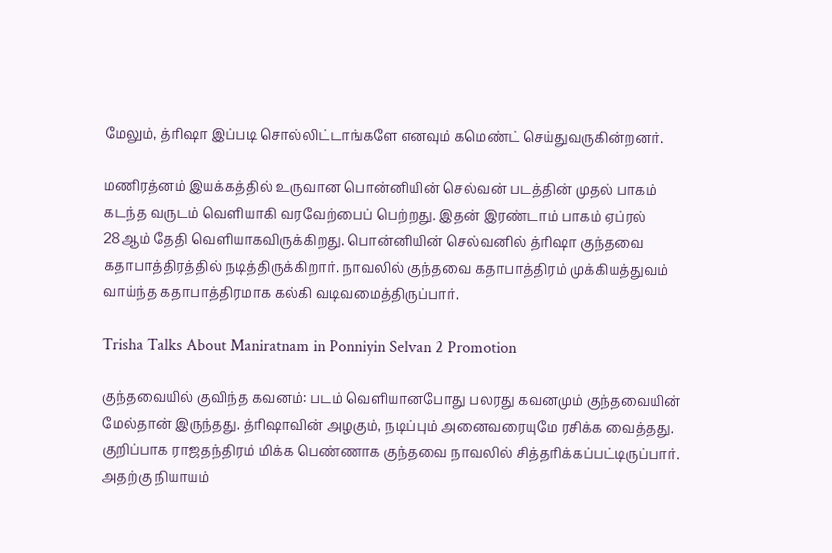மேலும், த்ரிஷா இப்படி சொல்லிட்டாங்களே எனவும் கமெண்ட் செய்துவருகின்றனர்.

மணிரத்னம் இயக்கத்தில் உருவான பொன்னியின் செல்வன் படத்தின் முதல் பாகம் கடந்த வருடம் வெளியாகி வரவேற்பைப் பெற்றது. இதன் இரண்டாம் பாகம் ஏப்ரல் 28ஆம் தேதி வெளியாகவிருக்கிறது. பொன்னியின் செல்வனில் த்ரிஷா குந்தவை கதாபாத்திரத்தில் நடித்திருக்கிறார். நாவலில் குந்தவை கதாபாத்திரம் முக்கியத்துவம் வாய்ந்த கதாபாத்திரமாக கல்கி வடிவமைத்திருப்பார்.

Trisha Talks About Maniratnam in Ponniyin Selvan 2 Promotion

குந்தவையில் குவிந்த கவனம்: படம் வெளியானபோது பலரது கவனமும் குந்தவையின் மேல்தான் இருந்தது. த்ரிஷாவின் அழகும், நடிப்பும் அனைவரையுமே ரசிக்க வைத்தது. குறிப்பாக ராஜதந்திரம் மிக்க பெண்ணாக குந்தவை நாவலில் சித்தரிக்கப்பட்டிருப்பார். அதற்கு நியாயம்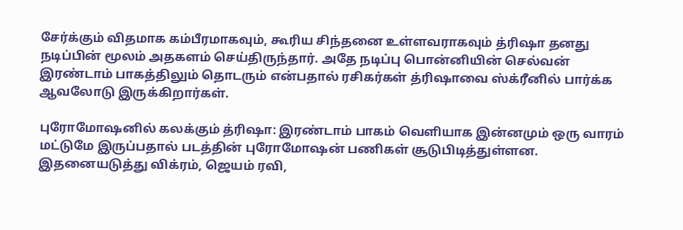சேர்க்கும் விதமாக கம்பீரமாகவும், கூரிய சிந்தனை உள்ளவராகவும் த்ரிஷா தனது நடிப்பின் மூலம் அதகளம் செய்திருந்தார். அதே நடிப்பு பொன்னியின் செல்வன் இரண்டாம் பாகத்திலும் தொடரும் என்பதால் ரசிகர்கள் த்ரிஷாவை ஸ்க்ரீனில் பார்க்க ஆவலோடு இருக்கிறார்கள்.

புரோமோஷனில் கலக்கும் த்ரிஷா: இரண்டாம் பாகம் வெளியாக இன்னமும் ஒரு வாரம் மட்டுமே இருப்பதால் படத்தின் புரோமோஷன் பணிகள் சூடுபிடித்துள்ளன. இதனையடுத்து விக்ரம், ஜெயம் ரவி,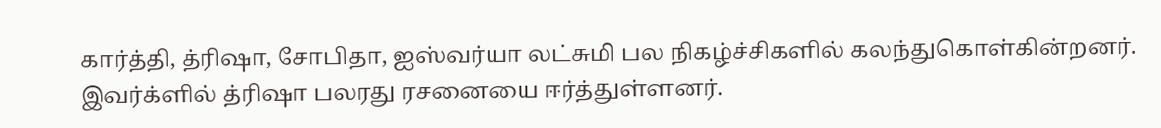கார்த்தி, த்ரிஷா, சோபிதா, ஐஸ்வர்யா லட்சுமி பல நிகழ்ச்சிகளில் கலந்துகொள்கின்றனர். இவர்க்ளில் த்ரிஷா பலரது ரசனையை ஈர்த்துள்ளனர்.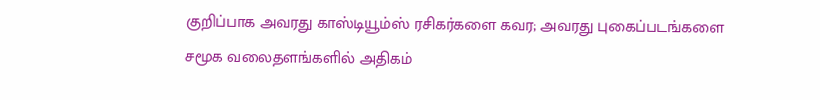குறிப்பாக அவரது காஸ்டியூம்ஸ் ரசிகர்களை கவர; அவரது புகைப்படங்களை சமூக வலைதளங்களில் அதிகம்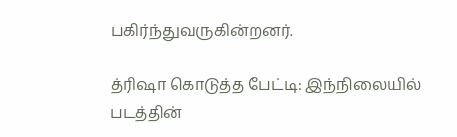பகிர்ந்துவருகின்றனர்.

த்ரிஷா கொடுத்த பேட்டி: இந்நிலையில் படத்தின்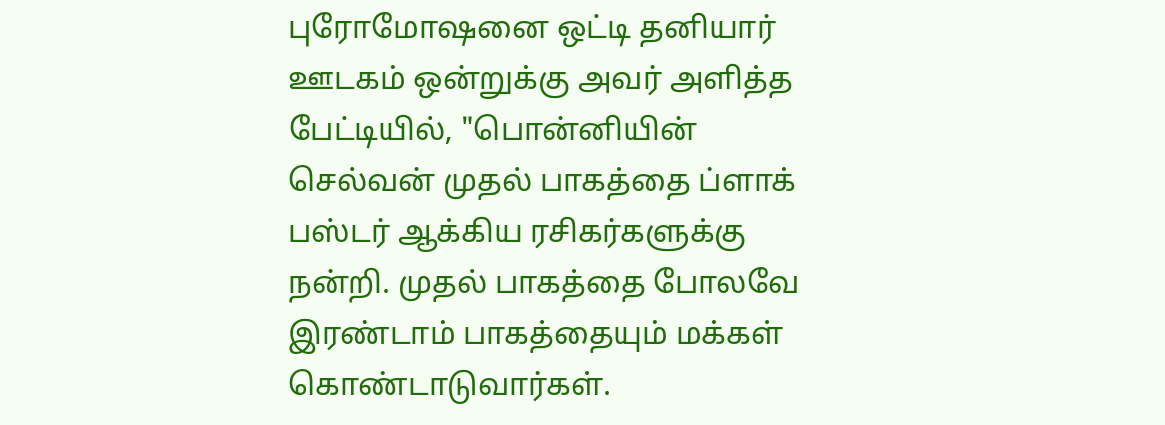புரோமோஷனை ஒட்டி தனியார் ஊடகம் ஒன்றுக்கு அவர் அளித்த பேட்டியில், "பொன்னியின் செல்வன் முதல் பாகத்தை ப்ளாக் பஸ்டர் ஆக்கிய ரசிகர்களுக்கு நன்றி. முதல் பாகத்தை போலவே இரண்டாம் பாகத்தையும் மக்கள் கொண்டாடுவார்கள்.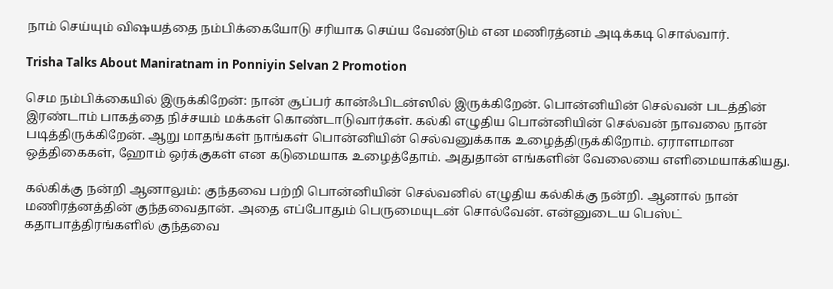நாம் செய்யும் விஷயத்தை நம்பிக்கையோடு சரியாக செய்ய வேண்டும் என மணிரத்னம் அடிக்கடி சொல்வார்.

Trisha Talks About Maniratnam in Ponniyin Selvan 2 Promotion

செம நம்பிக்கையில் இருக்கிறேன்: நான் சூப்பர் கான்ஃபிடன்ஸில் இருக்கிறேன். பொன்னியின் செல்வன் படத்தின் இரண்டாம் பாகத்தை நிச்சயம் மக்கள் கொண்டாடுவார்கள். கல்கி எழுதிய பொன்னியின் செல்வன் நாவலை நான் படித்திருக்கிறேன். ஆறு மாதங்கள் நாங்கள் பொன்னியின் செல்வனுக்காக உழைத்திருக்கிறோம். ஏராளமான ஒத்திகைகள், ஹோம் ஒர்க்குகள் என கடுமையாக உழைத்தோம். அதுதான் எங்களின் வேலையை எளிமையாக்கியது.

கல்கிக்கு நன்றி ஆனாலும்: குந்தவை பற்றி பொன்னியின் செல்வனில் எழுதிய கல்கிக்கு நன்றி. ஆனால் நான் மணிரத்னத்தின் குந்தவைதான். அதை எப்போதும் பெருமையுடன் சொல்வேன். என்னுடைய பெஸ்ட் கதாபாத்திரங்களில் குந்தவை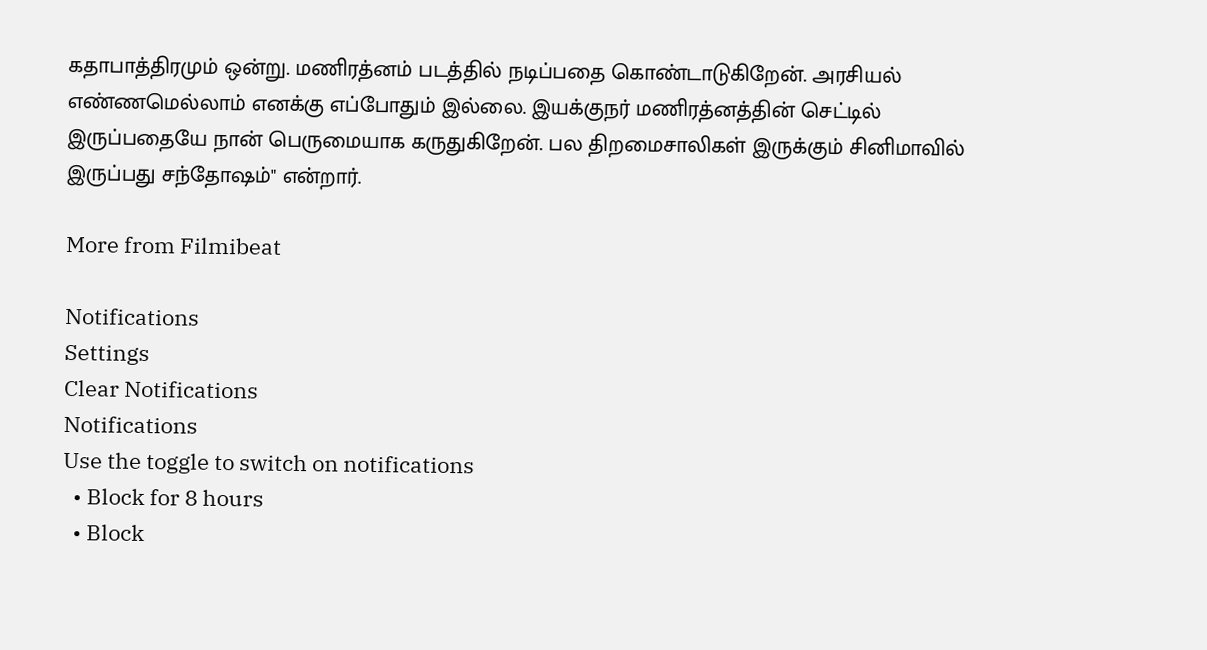கதாபாத்திரமும் ஒன்று. மணிரத்னம் படத்தில் நடிப்பதை கொண்டாடுகிறேன். அரசியல் எண்ணமெல்லாம் எனக்கு எப்போதும் இல்லை. இயக்குநர் மணிரத்னத்தின் செட்டில் இருப்பதையே நான் பெருமையாக கருதுகிறேன். பல திறமைசாலிகள் இருக்கும் சினிமாவில் இருப்பது சந்தோஷம்" என்றார்.

More from Filmibeat

Notifications
Settings
Clear Notifications
Notifications
Use the toggle to switch on notifications
  • Block for 8 hours
  • Block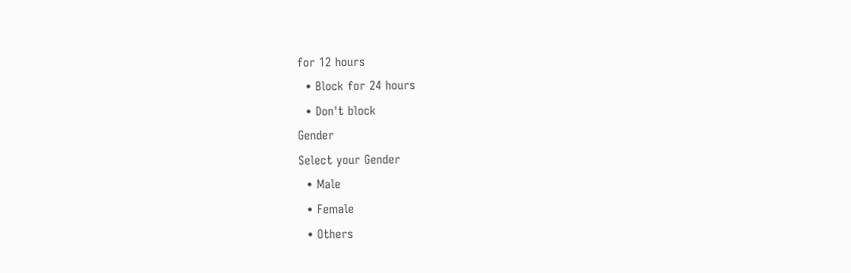for 12 hours
  • Block for 24 hours
  • Don't block
Gender
Select your Gender
  • Male
  • Female
  • Others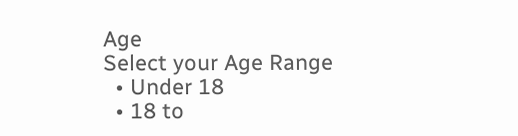Age
Select your Age Range
  • Under 18
  • 18 to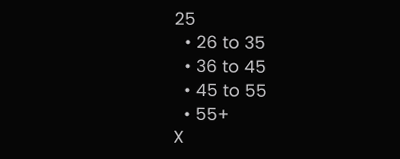25
  • 26 to 35
  • 36 to 45
  • 45 to 55
  • 55+
X